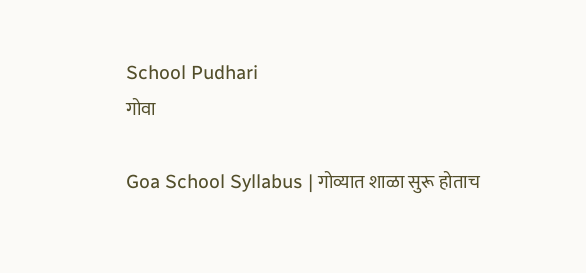School Pudhari
गोवा

Goa School Syllabus | गोव्यात शाळा सुरू होताच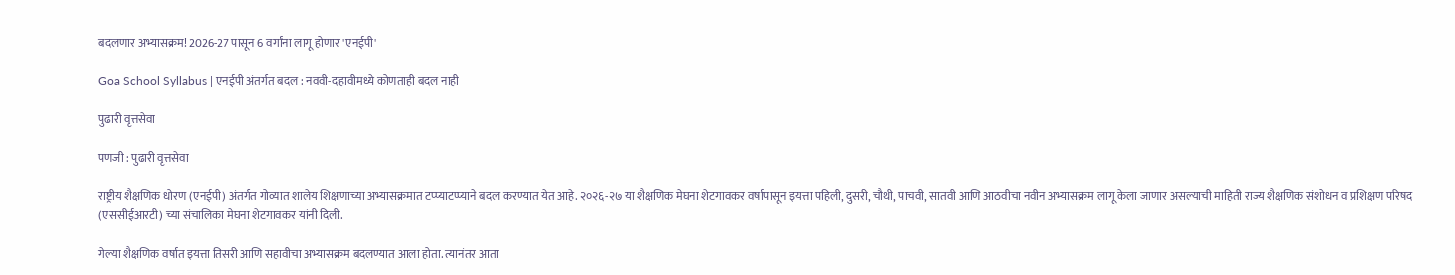बदलणार अभ्यासक्रम! 2026-27 पासून 6 वर्गांना लागू होणार 'एनईपी'

Goa School Syllabus | एनईपी अंतर्गत बदल : नववी-दहावीमध्ये कोणताही बदल नाही

पुढारी वृत्तसेवा

पणजी : पुढारी वृत्तसेवा

राष्ट्रीय शैक्षणिक धोरण (एनईपी) अंतर्गत गोव्यात शालेय शिक्षणाच्या अभ्यासक्रमात टप्प्याटप्प्याने बदल करण्यात येत आहे. २०२६-२७ या शैक्षणिक मेघना शेटगावकर वर्षापासून इयत्ता पहिली, दुसरी, चौथी, पाचवी, सातवी आणि आठवीचा नवीन अभ्यासक्रम लागू केला जाणार असल्याची माहिती राज्य शैक्षणिक संशोधन व प्रशिक्षण परिषद (एससीईआरटी) च्या संचालिका मेघना शेटगावकर यांनी दिली.

गेल्या शैक्षणिक वर्षात इयत्ता तिसरी आणि सहावीचा अभ्यासक्रम बदलण्यात आला होता. त्यानंतर आता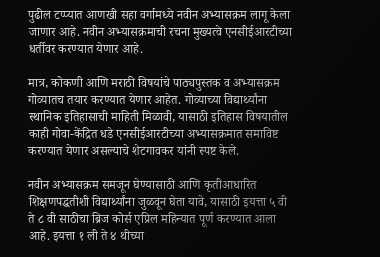पुढील टप्प्यात आणखी सहा वर्गामध्ये नवीन अभ्यासक्रम लागू केला जाणार आहे. नवीन अभ्यासक्रमाची रचना मुख्यत्वे एनसीईआरटीच्या धर्तीवर करण्यात येणार आहे.

मात्र, कोकणी आणि मराठी विषयांचे पाठ्यपुस्तक व अभ्यासक्रम गोव्यातच तयार करण्यात येणार आहेत. गोव्याच्या विद्यार्थ्यांना स्थानिक इतिहासाची माहिती मिळावी, यासाठी इतिहास विषयातील काही गोवा-केंद्रित धडे एनसीईआरटीच्या अभ्यासक्रमात समाविष्ट करण्यात येणार असल्याचे शेटगावकर यांनी स्पष्ट केले.

नवीन अभ्यासक्रम समजून घेण्यासाठी आणि कृतीआधारित शिक्षणपद्धतीशी विद्यार्थ्यांना जुळवून घेता यावे, यासाठी इयत्ता ५ वी ते ८ वी साठीचा ब्रिज कोर्स एप्रिल महिन्यात पूर्ण करण्यात आला आहे. इयत्ता १ ली ते ४ थीच्या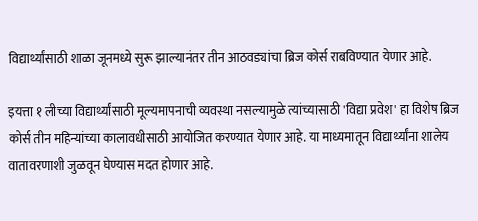विद्यार्थ्यांसाठी शाळा जूनमध्ये सुरू झाल्यानंतर तीन आठवड्यांचा ब्रिज कोर्स राबविण्यात येणार आहे.

इयत्ता १ लीच्या विद्यार्थ्यांसाठी मूल्यमापनाची व्यवस्था नसल्यामुळे त्यांच्यासाठी 'विद्या प्रवेश' हा विशेष ब्रिज कोर्स तीन महिन्यांच्या कालावधीसाठी आयोजित करण्यात येणार आहे. या माध्यमातून विद्यार्थ्यांना शालेय वातावरणाशी जुळवून घेण्यास मदत होणार आहे.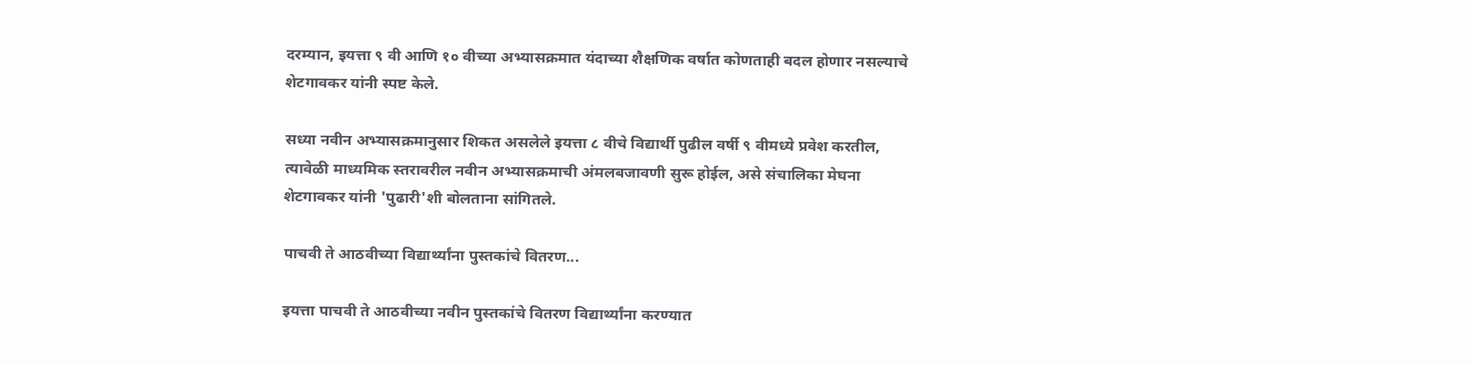दरम्यान, इयत्ता ९ वी आणि १० वीच्या अभ्यासक्रमात यंदाच्या शैक्षणिक वर्षात कोणताही बदल होणार नसल्याचे शेटगावकर यांनी स्पष्ट केले.

सध्या नवीन अभ्यासक्रमानुसार शिकत असलेले इयत्ता ८ वीचे विद्यार्थी पुढील वर्षी ९ वीमध्ये प्रवेश करतील, त्यावेळी माध्यमिक स्तरावरील नवीन अभ्यासक्रमाची अंमलबजावणी सुरू होईल, असे संचालिका मेघना शेटगावकर यांनी 'पुढारी'शी बोलताना सांगितले.

पाचवी ते आठवीच्या विद्यार्थ्यांना पुस्तकांचे वितरण...

इयत्ता पाचवी ते आठवीच्या नवीन पुस्तकांचे वितरण विद्यार्थ्यांना करण्यात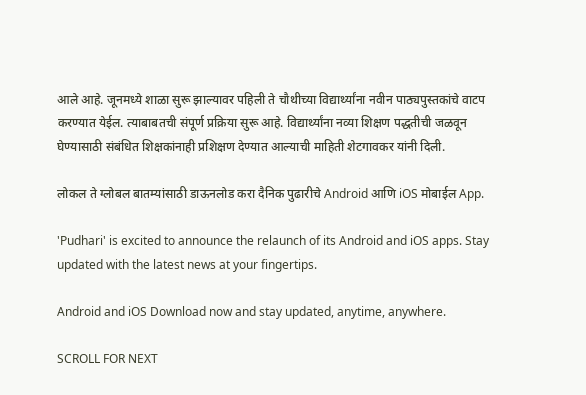आले आहे. जूनमध्ये शाळा सुरू झाल्यावर पहिली ते चौथीच्या विद्यार्थ्यांना नवीन पाठ्यपुस्तकांचे वाटप करण्यात येईल. त्याबाबतची संपूर्ण प्रक्रिया सुरू आहे. विद्यार्थ्यांना नव्या शिक्षण पद्धतीची जळवून घेण्यासाठी संबंधित शिक्षकांनाही प्रशिक्षण देण्यात आल्याची माहिती शेटगावकर यांनी दिली.

लोकल ते ग्लोबल बातम्यांसाठी डाऊनलोड करा दैनिक पुढारीचे Android आणि iOS मोबाईल App.

'Pudhari' is excited to announce the relaunch of its Android and iOS apps. Stay updated with the latest news at your fingertips.

Android and iOS Download now and stay updated, anytime, anywhere.

SCROLL FOR NEXT